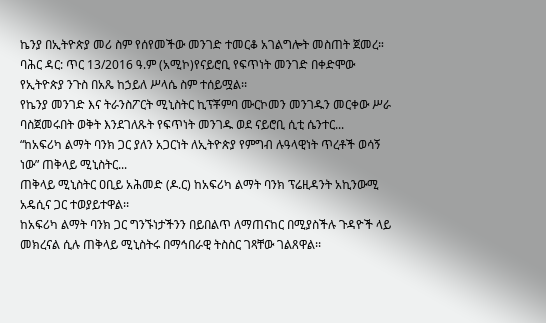ኬንያ በኢትዮጵያ መሪ ስም የሰየመችው መንገድ ተመርቆ አገልግሎት መስጠት ጀመረ።
ባሕር ዳር: ጥር 13/2016 ዓ.ም (አሚኮ)የናይሮቢ የፍጥነት መንገድ በቀድሞው የኢትዮጵያ ንጉስ በአጼ ከኃይለ ሥላሴ ስም ተሰይሟል፡፡
የኬንያ መንገድ እና ትራንስፖርት ሚኒስትር ኪፕቾምባ ሙርኮመን መንገዱን መርቀው ሥራ ባስጀመሩበት ወቅት እንደገለጹት የፍጥነት መንገዱ ወደ ናይሮቢ ሲቲ ሴንተር...
“ከአፍሪካ ልማት ባንክ ጋር ያለን አጋርነት ለኢትዮጵያ የምግብ ሉዓላዊነት ጥረቶች ወሳኝ ነው” ጠቅላይ ሚኒስትር...
ጠቅላይ ሚኒስትር ዐቢይ አሕመድ (ዶ.ር) ከአፍሪካ ልማት ባንክ ፕሬዚዳንት አኪንውሚ አዴሲና ጋር ተወያይተዋል፡፡
ከአፍሪካ ልማት ባንክ ጋር ግንኙነታችንን በይበልጥ ለማጠናከር በሚያስችሉ ጉዳዮች ላይ መክረናል ሲሉ ጠቅላይ ሚኒስትሩ በማኅበራዊ ትስስር ገጻቸው ገልጸዋል፡፡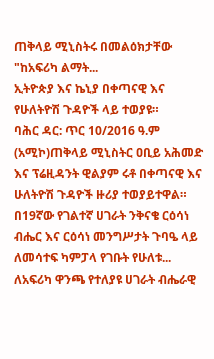ጠቅላይ ሚኒስትሩ በመልዕክታቸው "ከአፍሪካ ልማት...
ኢትዮጵያ እና ኬኒያ በቀጣናዊ እና የሁለትዮሽ ጉዳዮች ላይ ተወያዩ።
ባሕር ዳር: ጥር 10/2016 ዓ.ም (አሚኮ)ጠቅላይ ሚኒስትር ዐቢይ አሕመድ እና ፕሬዚዳንት ዊልያም ሩቶ በቀጣናዊ እና ሁለትዮሽ ጉዳዮች ዙሪያ ተወያይተዋል።
በ19ኛው የገልተኛ ሀገራት ንቅናቄ ርዕሳነ ብሔር እና ርዕሳነ መንግሥታት ጉባዔ ላይ ለመሳተፍ ካምፓላ የገቡት የሁለቱ...
ለአፍሪካ ዋንጫ የተለያዩ ሀገራት ብሔራዊ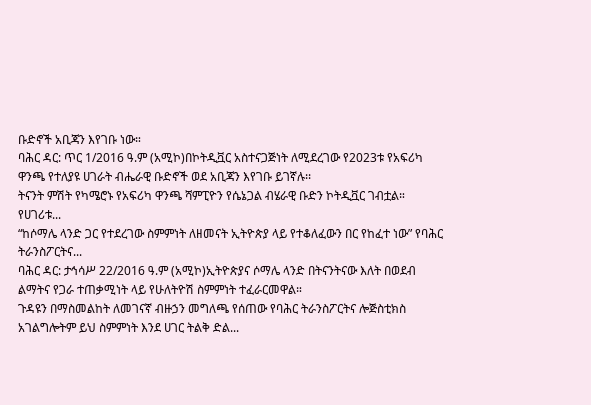ቡድኖች አቢጃን እየገቡ ነው።
ባሕር ዳር: ጥር 1/2016 ዓ.ም (አሚኮ)በኮትዲቯር አስተናጋጅነት ለሚደረገው የ2023ቱ የአፍሪካ ዋንጫ የተለያዩ ሀገራት ብሔራዊ ቡድኖች ወደ አቢጃን እየገቡ ይገኛሉ፡፡
ትናንት ምሽት የካሜሮኑ የአፍሪካ ዋንጫ ሻምፒዮን የሴኔጋል ብሄራዊ ቡድን ኮትዲቯር ገብቷል። የሀገሪቱ...
“ከሶማሌ ላንድ ጋር የተደረገው ስምምነት ለዘመናት ኢትዮጵያ ላይ የተቆለፈውን በር የከፈተ ነው” የባሕር ትራንስፖርትና...
ባሕር ዳር: ታኅሳሥ 22/2016 ዓ.ም (አሚኮ)ኢትዮጵያና ሶማሌ ላንድ በትናንትናው እለት በወደብ ልማትና የጋራ ተጠቃሚነት ላይ የሁለትዮሽ ስምምነት ተፈራርመዋል።
ጉዳዩን በማስመልከት ለመገናኛ ብዙኃን መግለጫ የሰጠው የባሕር ትራንስፖርትና ሎጅስቲክስ አገልግሎትም ይህ ስምምነት እንደ ሀገር ትልቅ ድል...